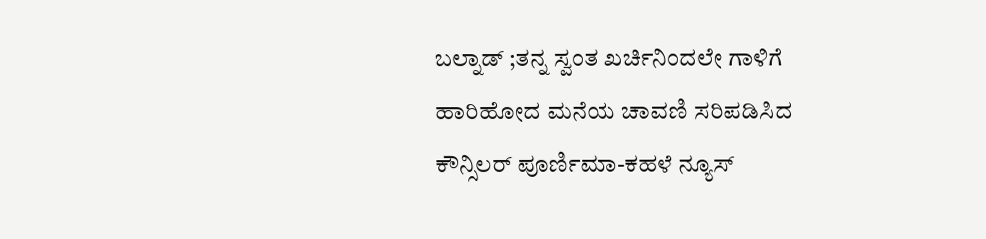ಬಲ್ನಾಡ್ ;ತನ್ನ ಸ್ವಂತ ಖರ್ಚಿನಿಂದಲೇ ಗಾಳಿಗೆ ಹಾರಿಹೋದ ಮನೆಯ ಚಾವಣಿ ಸರಿಪಡಿಸಿದ ಕೌನ್ಸಿಲರ್ ಪೂರ್ಣಿಮಾ-ಕಹಳೆ ನ್ಯೂಸ್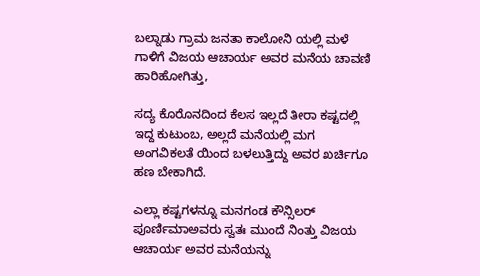ಬಲ್ನಾಡು ಗ್ರಾಮ ಜನತಾ ಕಾಲೋನಿ ಯಲ್ಲಿ ಮಳೆ ಗಾಳಿಗೆ ವಿಜಯ ಆಚಾರ್ಯ ಅವರ ಮನೆಯ ಚಾವಣಿ ಹಾರಿಹೋಗಿತ್ತು,

ಸದ್ಯ ಕೊರೊನದಿಂದ ಕೆಲಸ ಇಲ್ಲದೆ ತೀರಾ ಕಷ್ಟದಲ್ಲಿ ಇದ್ದ ಕುಟುಂಬ, ಅಲ್ಲದೆ ಮನೆಯಲ್ಲಿ ಮಗ ಅಂಗವಿಕಲತೆ ಯಿಂದ ಬಳಲುತ್ತಿದ್ದು ಅವರ ಖರ್ಚಿಗೂ ಹಣ ಬೇಕಾಗಿದೆ.

ಎಲ್ಲಾ ಕಷ್ಟಗಳನ್ನೂ ಮನಗಂಡ ಕೌನ್ಸಿಲರ್ ಪೂರ್ಣಿಮಾಅವರು ಸ್ವತಃ ಮುಂದೆ ನಿಂತ್ತು ವಿಜಯ ಆಚಾರ್ಯ ಅವರ ಮನೆಯನ್ನು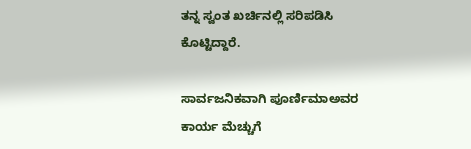ತನ್ನ ಸ್ವಂತ ಖರ್ಚಿನಲ್ಲಿ ಸರಿಪಡಿಸಿ ಕೊಟ್ಟಿದ್ದಾರೆ.

ಸಾರ್ವಜನಿಕವಾಗಿ ಪೂರ್ಣಿಮಾಅವರ ಕಾರ್ಯ ಮೆಚ್ಚುಗೆ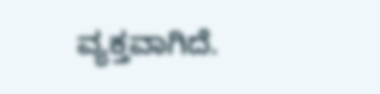ವ್ಯಕ್ತವಾಗಿದೆ.